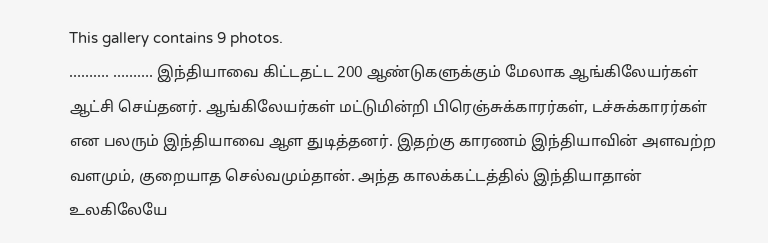This gallery contains 9 photos.
………. ………. இந்தியாவை கிட்டதட்ட 200 ஆண்டுகளுக்கும் மேலாக ஆங்கிலேயர்கள் ஆட்சி செய்தனர். ஆங்கிலேயர்கள் மட்டுமின்றி பிரெஞ்சுக்காரர்கள், டச்சுக்காரர்கள் என பலரும் இந்தியாவை ஆள துடித்தனர். இதற்கு காரணம் இந்தியாவின் அளவற்ற வளமும், குறையாத செல்வமும்தான். அந்த காலக்கட்டத்தில் இந்தியாதான் உலகிலேயே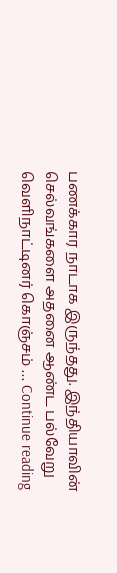பணக்கார நாடாக இருந்தது. இந்தியாவின் செல்வங்களை அதனை ஆண்ட பல்வேறு வெளிநாட்டினர் கொஞ்சம் … Continue reading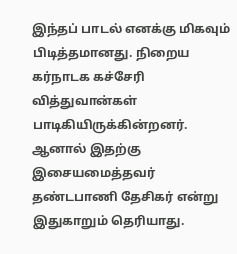இந்தப் பாடல் எனக்கு மிகவும் பிடித்தமானது. நிறைய கர்நாடக கச்சேரி வித்துவான்கள் பாடிகியிருக்கின்றனர். ஆனால் இதற்கு இசையமைத்தவர் தண்டபாணி தேசிகர் என்று இதுகாறும் தெரியாது.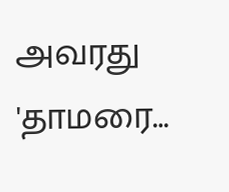அவரது 'தாமரை…